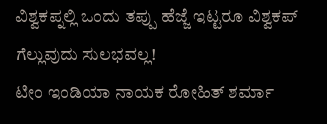ವಿಶ್ವಕಪ್ನಲ್ಲಿ ಒಂದು ತಪ್ಪು ಹೆಜ್ಜೆ ಇಟ್ಟರೂ ವಿಶ್ವಕಪ್ ಗೆಲ್ಲುವುದು ಸುಲಭವಲ್ಲ!
ಟೀಂ ಇಂಡಿಯಾ ನಾಯಕ ರೋಹಿತ್ ಶರ್ಮಾ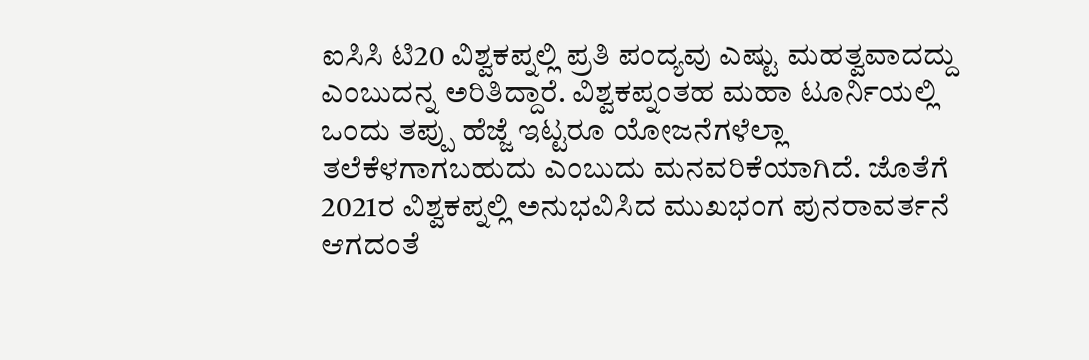ಐಸಿಸಿ ಟಿ20 ವಿಶ್ವಕಪ್ನಲ್ಲಿ ಪ್ರತಿ ಪಂದ್ಯವು ಎಷ್ಟು ಮಹತ್ವವಾದದ್ದು ಎಂಬುದನ್ನ ಅರಿತಿದ್ದಾರೆ. ವಿಶ್ವಕಪ್ನಂತಹ ಮಹಾ ಟೂರ್ನಿಯಲ್ಲಿ ಒಂದು ತಪ್ಪು ಹೆಜ್ಜೆ ಇಟ್ಟರೂ ಯೋಜನೆಗಳೆಲ್ಲಾ ತಲೆಕೆಳಗಾಗಬಹುದು ಎಂಬುದು ಮನವರಿಕೆಯಾಗಿದೆ. ಜೊತೆಗೆ 2021ರ ವಿಶ್ವಕಪ್ನಲ್ಲಿ ಅನುಭವಿಸಿದ ಮುಖಭಂಗ ಪುನರಾವರ್ತನೆ ಆಗದಂತೆ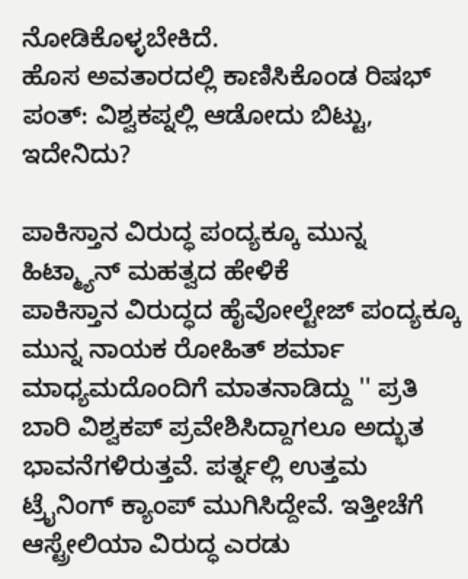ನೋಡಿಕೊಳ್ಳಬೇಕಿದೆ.
ಹೊಸ ಅವತಾರದಲ್ಲಿ ಕಾಣಿಸಿಕೊಂಡ ರಿಷಭ್ ಪಂತ್: ವಿಶ್ವಕಪ್ನಲ್ಲಿ ಆಡೋದು ಬಿಟ್ಟು, ಇದೇನಿದು?

ಪಾಕಿಸ್ತಾನ ವಿರುದ್ಧ ಪಂದ್ಯಕ್ಕೂ ಮುನ್ನ ಹಿಟ್ಮ್ಯಾನ್ ಮಹತ್ವದ ಹೇಳಿಕೆ
ಪಾಕಿಸ್ತಾನ ವಿರುದ್ಧದ ಹೈವೋಲ್ಟೇಜ್ ಪಂದ್ಯಕ್ಕೂ ಮುನ್ನ ನಾಯಕ ರೋಹಿತ್ ಶರ್ಮಾ ಮಾಧ್ಯಮದೊಂದಿಗೆ ಮಾತನಾಡಿದ್ದು '' ಪ್ರತಿ ಬಾರಿ ವಿಶ್ವಕಪ್ ಪ್ರವೇಶಿಸಿದ್ದಾಗಲೂ ಅದ್ಭುತ ಭಾವನೆಗಳಿರುತ್ತವೆ. ಪರ್ತ್ನಲ್ಲಿ ಉತ್ತಮ ಟ್ರೈನಿಂಗ್ ಕ್ಯಾಂಪ್ ಮುಗಿಸಿದ್ದೇವೆ. ಇತ್ತೀಚೆಗೆ ಆಸ್ಟ್ರೇಲಿಯಾ ವಿರುದ್ಧ ಎರಡು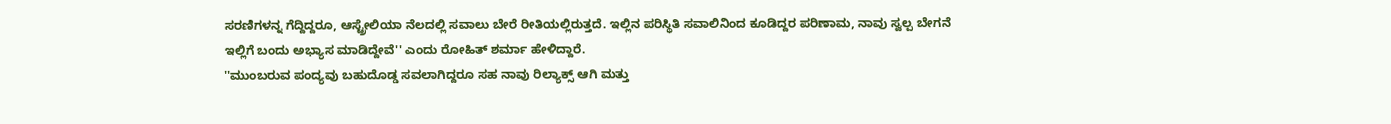ಸರಣಿಗಳನ್ನ ಗೆದ್ದಿದ್ದರೂ, ಆಸ್ಟ್ರೇಲಿಯಾ ನೆಲದಲ್ಲಿ ಸವಾಲು ಬೇರೆ ರೀತಿಯಲ್ಲಿರುತ್ತದೆ. ಇಲ್ಲಿನ ಪರಿಸ್ಥಿತಿ ಸವಾಲಿನಿಂದ ಕೂಡಿದ್ದರ ಪರಿಣಾಮ, ನಾವು ಸ್ವಲ್ಪ ಬೇಗನೆ ಇಲ್ಲಿಗೆ ಬಂದು ಅಭ್ಯಾಸ ಮಾಡಿದ್ದೇವೆ'' ಎಂದು ರೋಹಿತ್ ಶರ್ಮಾ ಹೇಳಿದ್ದಾರೆ.
''ಮುಂಬರುವ ಪಂದ್ಯವು ಬಹುದೊಡ್ಡ ಸವಲಾಗಿದ್ದರೂ ಸಹ ನಾವು ರಿಲ್ಯಾಕ್ಸ್ ಆಗಿ ಮತ್ತು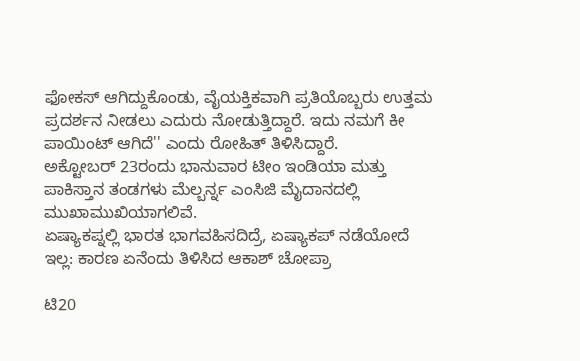ಫೋಕಸ್ ಆಗಿದ್ದುಕೊಂಡು, ವೈಯಕ್ತಿಕವಾಗಿ ಪ್ರತಿಯೊಬ್ಬರು ಉತ್ತಮ ಪ್ರದರ್ಶನ ನೀಡಲು ಎದುರು ನೋಡುತ್ತಿದ್ದಾರೆ. ಇದು ನಮಗೆ ಕೀ ಪಾಯಿಂಟ್ ಆಗಿದೆ'' ಎಂದು ರೋಹಿತ್ ತಿಳಿಸಿದ್ದಾರೆ.
ಅಕ್ಟೋಬರ್ 23ರಂದು ಭಾನುವಾರ ಟೀಂ ಇಂಡಿಯಾ ಮತ್ತು ಪಾಕಿಸ್ತಾನ ತಂಡಗಳು ಮೆಲ್ಬರ್ನ್ನ ಎಂಸಿಜಿ ಮೈದಾನದಲ್ಲಿ ಮುಖಾಮುಖಿಯಾಗಲಿವೆ.
ಏಷ್ಯಾಕಪ್ನಲ್ಲಿ ಭಾರತ ಭಾಗವಹಿಸದಿದ್ರೆ, ಏಷ್ಯಾಕಪ್ ನಡೆಯೋದೆ ಇಲ್ಲ: ಕಾರಣ ಏನೆಂದು ತಿಳಿಸಿದ ಆಕಾಶ್ ಚೋಪ್ರಾ

ಟಿ20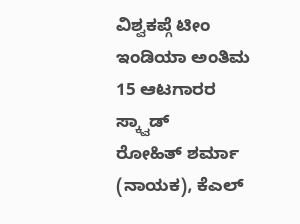ವಿಶ್ವಕಪ್ಗೆ ಟೀಂ ಇಂಡಿಯಾ ಅಂತಿಮ 15 ಆಟಗಾರರ ಸ್ಕ್ವಾಡ್
ರೋಹಿತ್ ಶರ್ಮಾ (ನಾಯಕ), ಕೆಎಲ್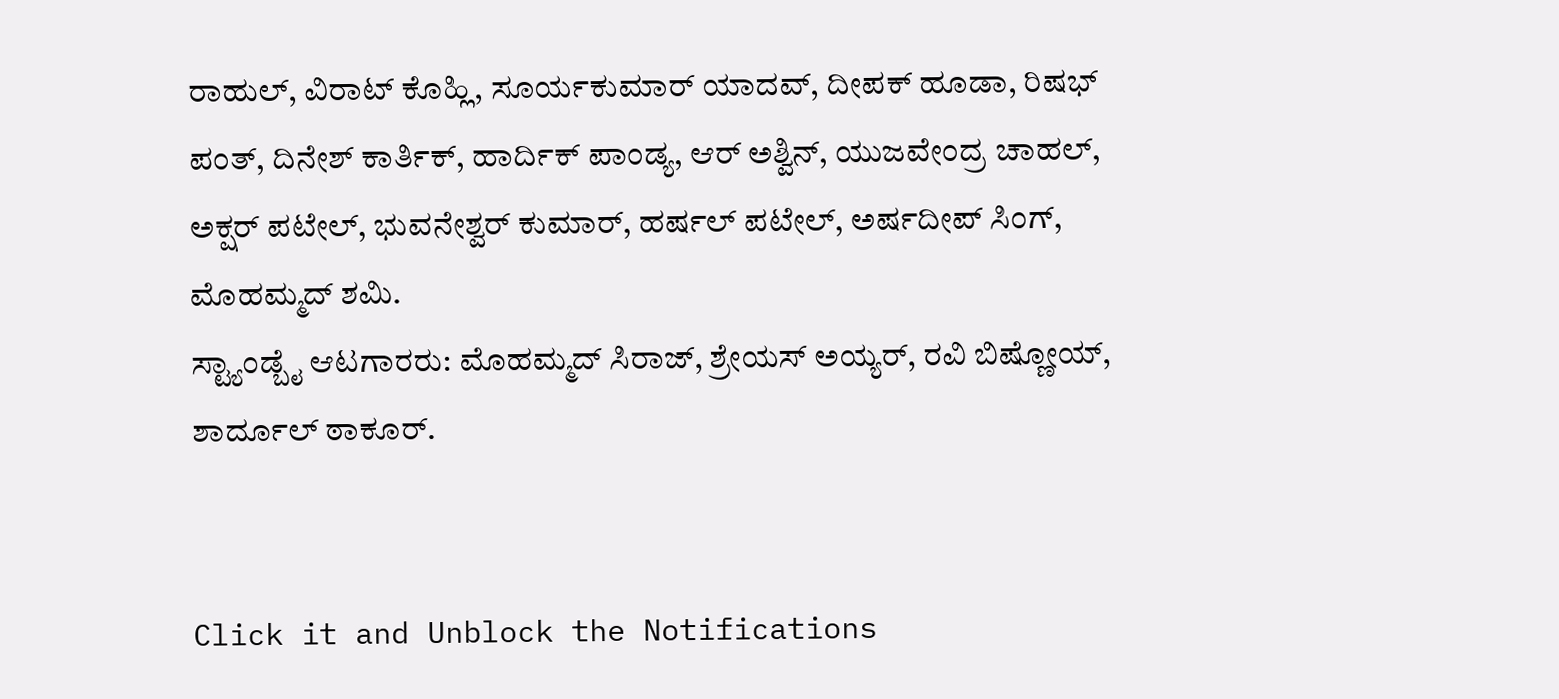ರಾಹುಲ್, ವಿರಾಟ್ ಕೊಹ್ಲಿ, ಸೂರ್ಯಕುಮಾರ್ ಯಾದವ್, ದೀಪಕ್ ಹೂಡಾ, ರಿಷಭ್ ಪಂತ್, ದಿನೇಶ್ ಕಾರ್ತಿಕ್, ಹಾರ್ದಿಕ್ ಪಾಂಡ್ಯ, ಆರ್ ಅಶ್ವಿನ್, ಯುಜವೇಂದ್ರ ಚಾಹಲ್, ಅಕ್ಷರ್ ಪಟೇಲ್, ಭುವನೇಶ್ವರ್ ಕುಮಾರ್, ಹರ್ಷಲ್ ಪಟೇಲ್, ಅರ್ಷದೀಪ್ ಸಿಂಗ್, ಮೊಹಮ್ಮದ್ ಶಮಿ.
ಸ್ಟ್ಯಾಂಡ್ಬೈ ಆಟಗಾರರು: ಮೊಹಮ್ಮದ್ ಸಿರಾಜ್, ಶ್ರೇಯಸ್ ಅಯ್ಯರ್, ರವಿ ಬಿಷ್ಣೋಯ್, ಶಾರ್ದೂಲ್ ಠಾಕೂರ್.


Click it and Unblock the Notifications